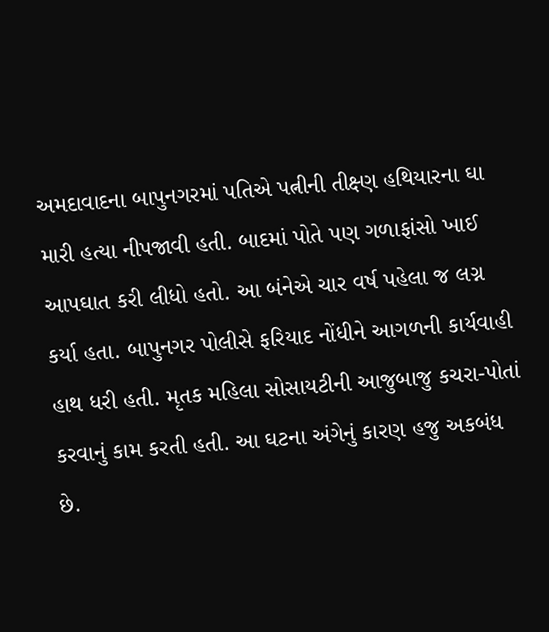અમદાવાદના બાપુનગરમાં પતિએ પત્નીની તીક્ષ્ણ હથિયારના ઘા મારી હત્યા નીપજાવી હતી. બાદમાં પોતે પણ ગળાફાંસો ખાઈ આપઘાત કરી લીધો હતો. આ બંનેએ ચાર વર્ષ પહેલા જ લગ્ન કર્યા હતા. બાપુનગર પોલીસે ફરિયાદ નોંધીને આગળની કાર્યવાહી હાથ ધરી હતી. મૃતક મહિલા સોસાયટીની આજુબાજુ કચરા-પોતાં કરવાનું કામ કરતી હતી. આ ઘટના અંગેનું કારણ હજુ અકબંધ છે.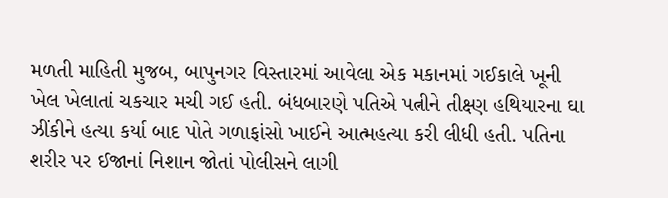મળતી માહિતી મુજબ, બાપુનગર વિસ્તારમાં આવેલા એક મકાનમાં ગઈકાલે ખૂની ખેલ ખેલાતાં ચકચાર મચી ગઈ હતી. બંધબારણે પતિએ પત્નીને તીક્ષ્ણ હથિયારના ઘા ઝીંકીને હત્યા કર્યા બાદ પોતે ગળાફાંસો ખાઈને આત્મહત્યા કરી લીધી હતી. પતિના શરીર પર ઈજાનાં નિશાન જોતાં પોલીસને લાગી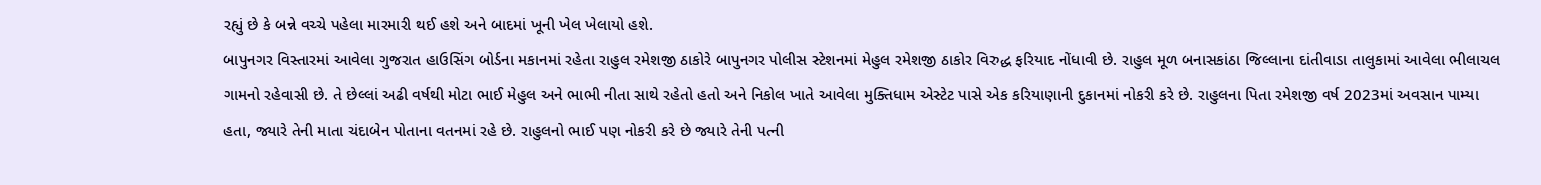રહ્યું છે કે બન્ને વચ્ચે પહેલા મારમારી થઈ હશે અને બાદમાં ખૂની ખેલ ખેલાયો હશે.
બાપુનગર વિસ્તારમાં આવેલા ગુજરાત હાઉસિંગ બોર્ડના મકાનમાં રહેતા રાહુલ રમેશજી ઠાકોરે બાપુનગર પોલીસ સ્ટેશનમાં મેહુલ રમેશજી ઠાકોર વિરુદ્ધ ફરિયાદ નોંધાવી છે. રાહુલ મૂળ બનાસકાંઠા જિલ્લાના દાંતીવાડા તાલુકામાં આવેલા ભીલાચલ ગામનો રહેવાસી છે. તે છેલ્લાં અઢી વર્ષથી મોટા ભાઈ મેહુલ અને ભાભી નીતા સાથે રહેતો હતો અને નિકોલ ખાતે આવેલા મુક્તિધામ એસ્ટેટ પાસે એક કરિયાણાની દુકાનમાં નોકરી કરે છે. રાહુલના પિતા રમેશજી વર્ષ 2023માં અવસાન પામ્યા હતા, જ્યારે તેની માતા ચંદાબેન પોતાના વતનમાં રહે છે. રાહુલનો ભાઈ પણ નોકરી કરે છે જ્યારે તેની પત્ની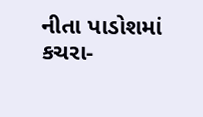નીતા પાડોશમાં કચરા-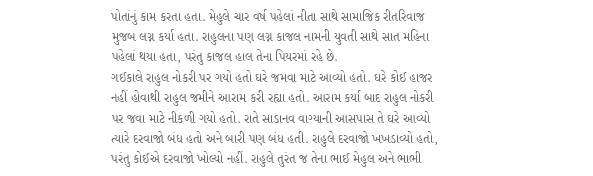પોતાંનું કામ કરતા હતા. મેહુલે ચાર વર્ષ પહેલાં નીતા સાથે સામાજિક રીતરિવાજ મુજબ લગ્ન કર્યા હતા. રાહુલના પણ લગ્ન કાજલ નામની યુવતી સાથે સાત મહિના પહેલાં થયા હતા, પરંતુ કાજલ હાલ તેના પિયરમાં રહે છે.
ગઈકાલે રાહુલ નોકરી પર ગયો હતો ઘરે જમવા માટે આવ્યો હતો. ઘરે કોઈ હાજર નહીં હોવાથી રાહુલ જમીને આરામ કરી રહ્યા હતો. આરામ કર્યા બાદ રાહુલ નોકરી પર જવા માટે નીકળી ગયો હતો. રાતે સાડાનવ વાગ્યાની આસપાસ તે ઘરે આવ્યો ત્યારે દરવાજો બંધ હતો અને બારી પણ બંધ હતી. રાહુલે દરવાજો ખખડાવ્યો હતો, પરંતુ કોઈએ દરવાજો ખોલ્યો નહીં. રાહુલે તુરંત જ તેના ભાઈ મેહુલ અને ભાભી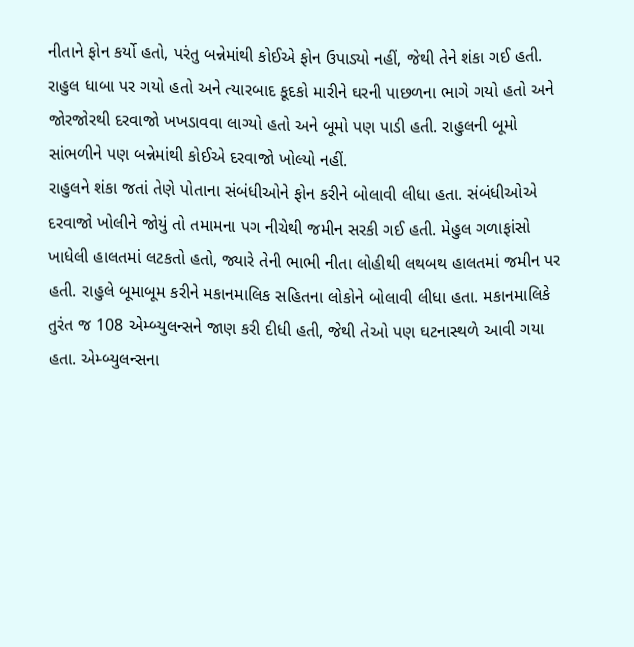નીતાને ફોન કર્યો હતો, પરંતુ બન્નેમાંથી કોઈએ ફોન ઉપાડ્યો નહીં, જેથી તેને શંકા ગઈ હતી. રાહુલ ધાબા પર ગયો હતો અને ત્યારબાદ કૂદકો મારીને ઘરની પાછળના ભાગે ગયો હતો અને જોરજોરથી દરવાજો ખખડાવવા લાગ્યો હતો અને બૂમો પણ પાડી હતી. રાહુલની બૂમો સાંભળીને પણ બન્નેમાંથી કોઈએ દરવાજો ખોલ્યો નહીં.
રાહુલને શંકા જતાં તેણે પોતાના સંબંધીઓને ફોન કરીને બોલાવી લીધા હતા. સંબંધીઓએ દરવાજો ખોલીને જોયું તો તમામના પગ નીચેથી જમીન સરકી ગઈ હતી. મેહુલ ગળાફાંસો ખાધેલી હાલતમાં લટકતો હતો, જ્યારે તેની ભાભી નીતા લોહીથી લથબથ હાલતમાં જમીન પર હતી. રાહુલે બૂમાબૂમ કરીને મકાનમાલિક સહિતના લોકોને બોલાવી લીધા હતા. મકાનમાલિકે તુરંત જ 108 એમ્બ્યુલન્સને જાણ કરી દીધી હતી, જેથી તેઓ પણ ઘટનાસ્થળે આવી ગયા હતા. એમ્બ્યુલન્સના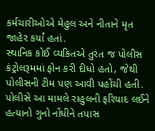કર્મચારીઓએ મેહુલ અને નીતાને મૃત જાહેર કર્યાં હતાં.
સ્થાનિક કોઈ વ્યકિતએ તુરંત જ પોલીસ કંટ્રોલરૂમમાં ફોન કરી દીધો હતો, જેથી પોલીસની ટીમ પણ આવી પહોંચી હતી. પોલીસે આ મામલે રાહુલની ફરિયાદ લઈને હત્યાનો ગુનો નોંધીને તપાસ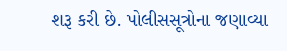શરૂ કરી છે. પોલીસસૂત્રોના જણાવ્યા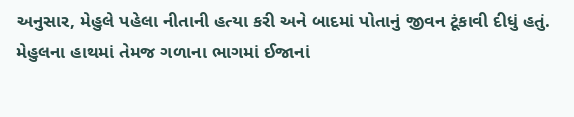અનુસાર, મેહુલે પહેલા નીતાની હત્યા કરી અને બાદમાં પોતાનું જીવન ટૂંકાવી દીધું હતું. મેહુલના હાથમાં તેમજ ગળાના ભાગમાં ઈજાનાં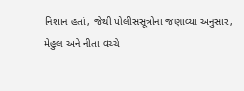નિશાન હતાં, જેથી પોલીસસૂત્રોના જણાવ્યા અનુસાર, મેહુલ અને નીતા વચ્ચે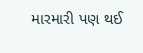મારમારી પણ થઈ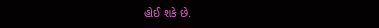હોઈ શકે છે.